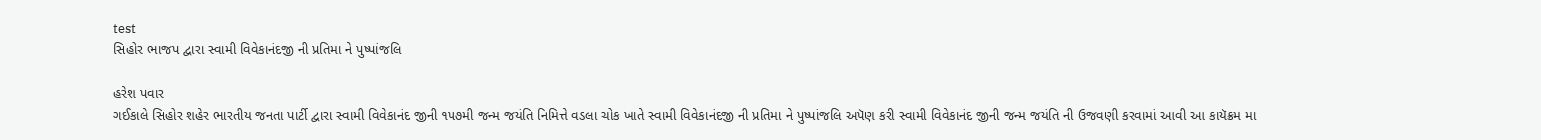test
સિહોર ભાજપ દ્વારા સ્વામી વિવેકાનંદજી ની પ્રતિમા ને પુષ્પાંજલિ

હરેશ પવાર
ગઈકાલે સિહોર શહેર ભારતીય જનતા પાર્ટી દ્વારા સ્વામી વિવેકાનંદ જીની ૧૫૭મી જન્મ જયંતિ નિમિત્તે વડલા ચોક ખાતે સ્વામી વિવેકાનંદજી ની પ્રતિમા ને પુષ્પાંજલિ અપૅણ કરી સ્વામી વિવેકાનંદ જીની જન્મ જયંતિ ની ઉજવણી કરવામાં આવી આ કાયૅક્રમ મા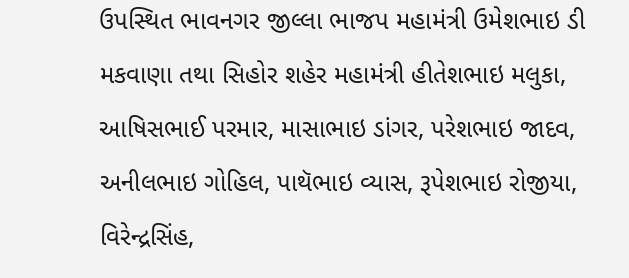ઉપસ્થિત ભાવનગર જીલ્લા ભાજપ મહામંત્રી ઉમેશભાઇ ડી મકવાણા તથા સિહોર શહેર મહામંત્રી હીતેશભાઇ મલુકા, આષિસભાઈ પરમાર, માસાભાઇ ડાંગર, પરેશભાઇ જાદવ, અનીલભાઇ ગોહિલ, પાથૅભાઇ વ્યાસ, રૂપેશભાઇ રોજીયા, વિરેન્દ્રસિંહ,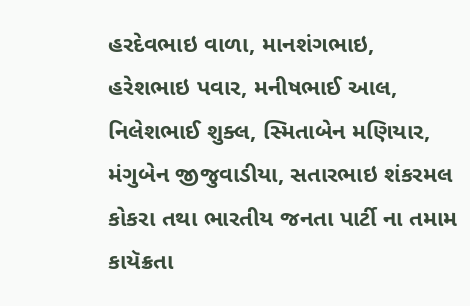હરદેવભાઇ વાળા, માનશંગભાઇ, હરેશભાઇ પવાર, મનીષભાઈ આલ, નિલેશભાઈ શુક્લ, સ્મિતાબેન મણિયાર, મંગુબેન જીજુવાડીયા, સતારભાઇ શંકરમલ કોકરા તથા ભારતીય જનતા પાર્ટી ના તમામ કાયૅક્રતા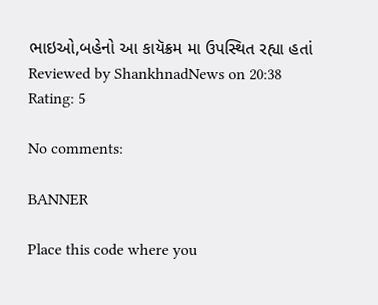ભાઇઓ,બહેનો આ કાયૅક્રમ મા ઉપસ્થિત રહ્યા હતાં
Reviewed by ShankhnadNews on 20:38 Rating: 5

No comments:

BANNER

Place this code where you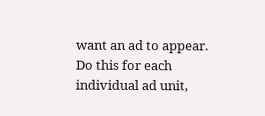want an ad to appear. Do this for each individual ad unit,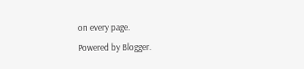on every page.
Powered by Blogger.